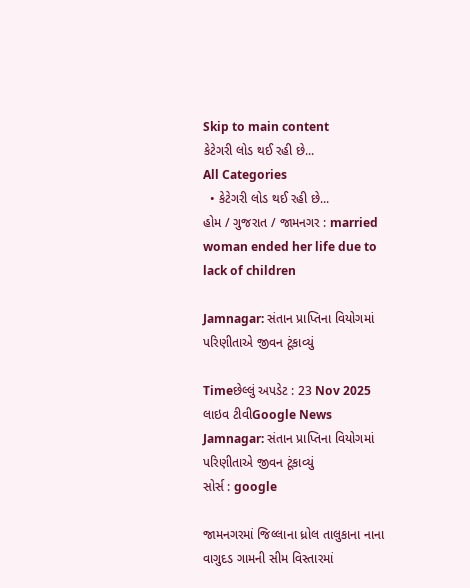Skip to main content
કેટેગરી લોડ થઈ રહી છે...
All Categories
  • કેટેગરી લોડ થઈ રહી છે...
હોમ / ગુજરાત / જામનગર : married woman ended her life due to lack of children

Jamnagar: સંતાન પ્રાપ્તિના વિયોગમાં પરિણીતાએ જીવન ટૂંકાવ્યું

Timeછેલ્લું અપડેટ : 23 Nov 2025
લાઇવ ટીવીGoogle News
Jamnagar: સંતાન પ્રાપ્તિના વિયોગમાં પરિણીતાએ જીવન ટૂંકાવ્યું
સોર્સ : google

જામનગરમાં જિલ્લાના ધ્રોલ તાલુકાના નાના વાગુદડ ગામની સીમ વિસ્તારમાં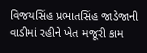વિજયસિંહ પ્રભાતસિંહ જાડેજાની વાડીમાં રહીને ખેત મજૂરી કામ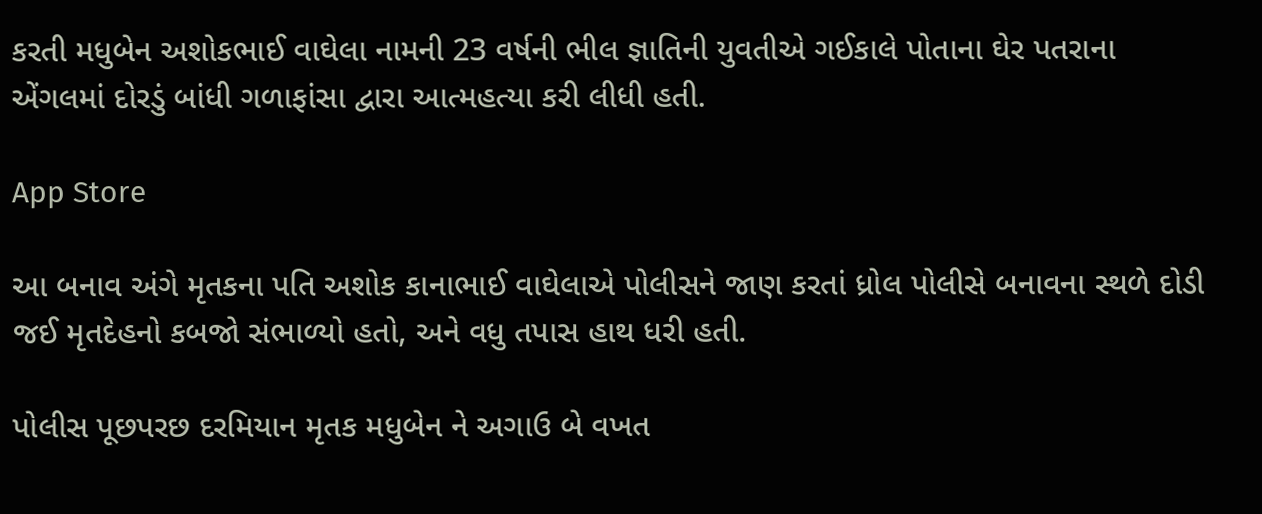કરતી મધુબેન અશોકભાઈ વાઘેલા નામની 23 વર્ષની ભીલ જ્ઞાતિની યુવતીએ ગઈકાલે પોતાના ઘેર પતરાના એંગલમાં દોરડું બાંધી ગળાફાંસા દ્વારા આત્મહત્યા કરી લીધી હતી.

App Store

આ બનાવ અંગે મૃતકના પતિ અશોક કાનાભાઈ વાઘેલાએ પોલીસને જાણ કરતાં ધ્રોલ પોલીસે બનાવના સ્થળે દોડી જઈ મૃતદેહનો કબજો સંભાળ્યો હતો, અને વધુ તપાસ હાથ ધરી હતી.

પોલીસ પૂછપરછ દરમિયાન મૃતક મધુબેન ને અગાઉ બે વખત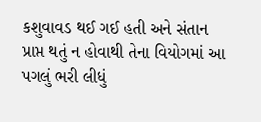કશુવાવડ થઈ ગઈ હતી અને સંતાન પ્રાપ્ત થતું ન હોવાથી તેના વિયોગમાં આ પગલું ભરી લીધું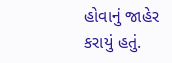હોવાનું જાહેર કરાયું હતું.